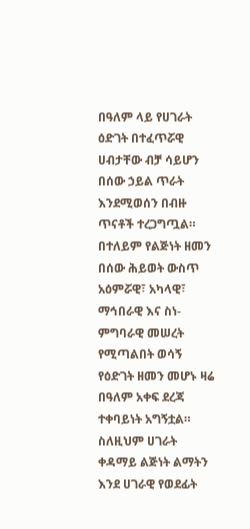በዓለም ላይ የሀገራት ዕድገት በተፈጥሯዊ ሀብታቸው ብቻ ሳይሆን በሰው ኃይል ጥራት እንደሚወሰን በብዙ ጥናቶች ተረጋግጧል። በተለይም የልጅነት ዘመን በሰው ሕይወት ውስጥ አዕምሯዊ፣ አካላዊ፣ ማኅበራዊ እና ስነ-ምግባራዊ መሠረት የሚጣልበት ወሳኝ የዕድገት ዘመን መሆኑ ዛሬ በዓለም አቀፍ ደረጃ ተቀባይነት አግኝቷል። ስለዚህም ሀገራት ቀዳማይ ልጅነት ልማትን እንደ ሀገራዊ የወደፊት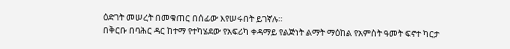ዕድገት መሠረት በመቁጠር በሰፊው እየሠሩበት ይገኛሉ።
በቅርቡ በባሕር ዳር ከተማ የተካሄደው የአፍሪካ ቀዳማይ የልጅነት ልማት ማዕከል የአምስት ዓመት ፍኖተ ካርታ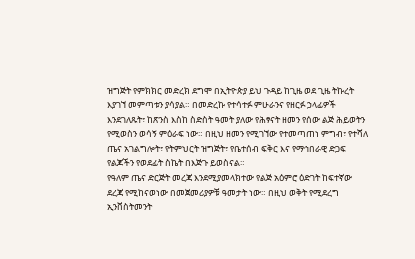ዝግጅት የምክክር መድረክ ደግሞ በኢትዮጵያ ይህ ጉዳይ ከጊዜ ወደ ጊዜ ትኩረት እያገኘ መምጣቱን ያሳያል። በመድረኩ የተሳተፉ ምሁራንና የዘርፉ ኃላፊዎች እንደገለጹት፣ ከጽንስ እስከ ስድስት ዓመት ያለው የሕፃናት ዘመን የሰው ልጅ ሕይወትን የሚወስን ወሳኝ ምዕራፍ ነው። በዚህ ዘመን የሚገኘው የተመጣጠነ ምግብ፣ የተሻለ ጤና አገልግሎት፣ የትምህርት ዝግጅት፣ የቤተሰብ ፍቅር እና የማኅበራዊ ድጋፍ የልጆችን የወደፊት ስኬት በእጅጉ ይወስናል።
የዓለም ጤና ድርጅት መረጃ እንደሚያመላክተው የልጅ አዕምሮ ዕድገት ከፍተኛው ደረጃ የሚከናወነው በመጀመሪያዎቹ ዓመታት ነው። በዚህ ወቅት የሚደረግ ኢንቨስትመንት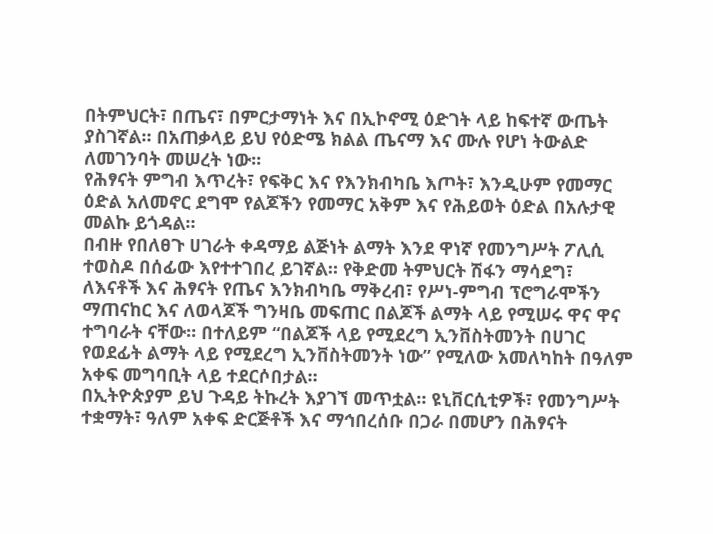በትምህርት፣ በጤና፣ በምርታማነት እና በኢኮኖሚ ዕድገት ላይ ከፍተኛ ውጤት ያስገኛል። በአጠቃላይ ይህ የዕድሜ ክልል ጤናማ እና ሙሉ የሆነ ትውልድ ለመገንባት መሠረት ነው፡፡
የሕፃናት ምግብ እጥረት፣ የፍቅር እና የእንክብካቤ እጦት፣ እንዲሁም የመማር ዕድል አለመኖር ደግሞ የልጆችን የመማር አቅም እና የሕይወት ዕድል በአሉታዊ መልኩ ይጎዳል።
በብዙ የበለፀጉ ሀገራት ቀዳማይ ልጅነት ልማት እንደ ዋነኛ የመንግሥት ፖሊሲ ተወስዶ በሰፊው እየተተገበረ ይገኛል። የቅድመ ትምህርት ሽፋን ማሳደግ፣ ለእናቶች እና ሕፃናት የጤና እንክብካቤ ማቅረብ፣ የሥነ-ምግብ ፕሮግራሞችን ማጠናከር እና ለወላጆች ግንዛቤ መፍጠር በልጆች ልማት ላይ የሚሠሩ ዋና ዋና ተግባራት ናቸው። በተለይም “በልጆች ላይ የሚደረግ ኢንቨስትመንት በሀገር የወደፊት ልማት ላይ የሚደረግ ኢንቨስትመንት ነው” የሚለው አመለካከት በዓለም አቀፍ መግባቢት ላይ ተደርሶበታል።
በኢትዮጵያም ይህ ጉዳይ ትኩረት እያገኘ መጥቷል። ዩኒቨርሲቲዎች፣ የመንግሥት ተቋማት፣ ዓለም አቀፍ ድርጅቶች እና ማኅበረሰቡ በጋራ በመሆን በሕፃናት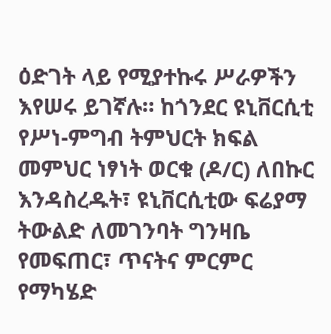ዕድገት ላይ የሚያተኩሩ ሥራዎችን እየሠሩ ይገኛሉ። ከጎንደር ዩኒቨርሲቲ የሥነ-ምግብ ትምህርት ክፍል መምህር ነፃነት ወርቁ (ዶ/ር) ለበኩር እንዳስረዱት፣ ዩኒቨርሲቲው ፍሬያማ ትውልድ ለመገንባት ግንዛቤ የመፍጠር፣ ጥናትና ምርምር የማካሄድ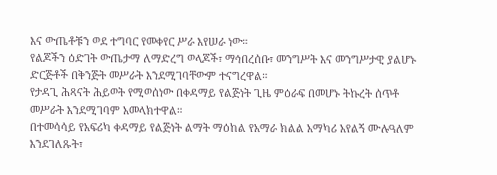እና ውጤቶቹን ወደ ተግባር የመቀየር ሥራ እየሠራ ነው።
የልጆችን ዕድገት ውጤታማ ለማድረግ ወላጆች፣ ማኅበረሰቡ፣ መንግሥት እና መንግሥታዊ ያልሆኑ ድርጅቶች በቅንጅት መሥራት እንደሚገባቸውም ተናግረዋል።
የታዳጊ ሕጻናት ሕይወት የሚወሰነው በቀዳማይ የልጅነት ጊዜ ምዕራፍ በመሆኑ ትኩረት ሰጥቶ መሥራት እንደሚገባም አመላክተዋል።
በተመሳሳይ የአፍሪካ ቀዳማይ የልጅነት ልማት ማዕከል የአማራ ክልል አማካሪ አየልኝ ሙሉዓለም እንደገለጹት፣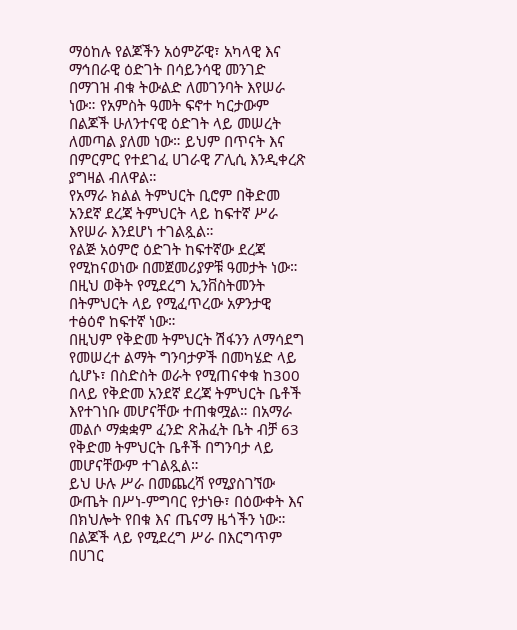ማዕከሉ የልጆችን አዕምሯዊ፣ አካላዊ እና ማኅበራዊ ዕድገት በሳይንሳዊ መንገድ በማገዝ ብቁ ትውልድ ለመገንባት እየሠራ ነው። የአምስት ዓመት ፍኖተ ካርታውም በልጆች ሁለንተናዊ ዕድገት ላይ መሠረት ለመጣል ያለመ ነው። ይህም በጥናት እና በምርምር የተደገፈ ሀገራዊ ፖሊሲ እንዲቀረጽ ያግዛል ብለዋል።
የአማራ ክልል ትምህርት ቢሮም በቅድመ አንደኛ ደረጃ ትምህርት ላይ ከፍተኛ ሥራ እየሠራ እንደሆነ ተገልጿል።
የልጅ አዕምሮ ዕድገት ከፍተኛው ደረጃ የሚከናወነው በመጀመሪያዎቹ ዓመታት ነው። በዚህ ወቅት የሚደረግ ኢንቨስትመንት በትምህርት ላይ የሚፈጥረው አዎንታዊ ተፅዕኖ ከፍተኛ ነው።
በዚህም የቅድመ ትምህርት ሽፋንን ለማሳደግ የመሠረተ ልማት ግንባታዎች በመካሄድ ላይ ሲሆኑ፣ በስድስት ወራት የሚጠናቀቁ ከ300 በላይ የቅድመ አንደኛ ደረጃ ትምህርት ቤቶች እየተገነቡ መሆናቸው ተጠቁሟል። በአማራ መልሶ ማቋቋም ፈንድ ጽሕፈት ቤት ብቻ 63 የቅድመ ትምህርት ቤቶች በግንባታ ላይ መሆናቸውም ተገልጿል።
ይህ ሁሉ ሥራ በመጨረሻ የሚያስገኘው ውጤት በሥነ-ምግባር የታነፁ፣ በዕውቀት እና በክህሎት የበቁ እና ጤናማ ዜጎችን ነው። በልጆች ላይ የሚደረግ ሥራ በእርግጥም በሀገር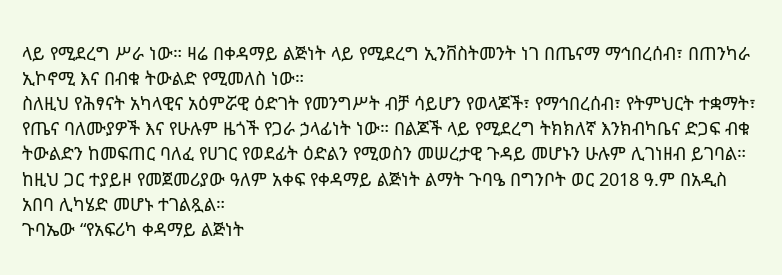ላይ የሚደረግ ሥራ ነው። ዛሬ በቀዳማይ ልጅነት ላይ የሚደረግ ኢንቨስትመንት ነገ በጤናማ ማኅበረሰብ፣ በጠንካራ ኢኮኖሚ እና በብቁ ትውልድ የሚመለስ ነው።
ስለዚህ የሕፃናት አካላዊና አዕምሯዊ ዕድገት የመንግሥት ብቻ ሳይሆን የወላጆች፣ የማኅበረሰብ፣ የትምህርት ተቋማት፣ የጤና ባለሙያዎች እና የሁሉም ዜጎች የጋራ ኃላፊነት ነው። በልጆች ላይ የሚደረግ ትክክለኛ እንክብካቤና ድጋፍ ብቁ ትውልድን ከመፍጠር ባለፈ የሀገር የወደፊት ዕድልን የሚወስን መሠረታዊ ጉዳይ መሆኑን ሁሉም ሊገነዘብ ይገባል። ከዚህ ጋር ተያይዞ የመጀመሪያው ዓለም አቀፍ የቀዳማይ ልጅነት ልማት ጉባዔ በግንቦት ወር 2018 ዓ.ም በአዲስ አበባ ሊካሄድ መሆኑ ተገልጿል።
ጉባኤው “የአፍሪካ ቀዳማይ ልጅነት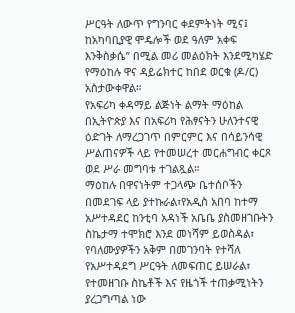ሥርዓት ለውጥ የግንባር ቀደምትነት ሚና፤ ከአካባቢያዊ ሞዴሎች ወደ ዓለም አቀፍ እንቅስቃሴ” በሚል መሪ መልዕክት እንደሚካሄድ የማዕከሉ ዋና ዳይሬክተር ከበደ ወርቁ (ዶ/ር) አስታውቀዋል።
የአፍሪካ ቀዳማይ ልጅነት ልማት ማዕከል በኢትዮጵያ እና በአፍሪካ የሕፃናትን ሁለንተናዊ ዕድገት ለማረጋገጥ በምርምር እና በሳይንሳዊ ሥልጠናዎች ላይ የተመሠረተ መርሐግብር ቀርጾ ወደ ሥራ መግባቱ ተገልጿል።
ማዕከሉ በዋናነትም ተጋላጭ ቤተሰቦችን በመደገፍ ላይ ያተኩራል፣የአዲስ አበባ ከተማ አሥተዳደር ከንቲባ አዳነች አቤቤ ያስመዘገቡትን ስኬታማ ተሞክሮ እንደ መነሻም ይወስዳል፣ የባለሙያዎችን አቅም በመገንባት የተሻለ የአሥተዳደግ ሥርዓት ለመፍጠር ይሠራል፣ የተመዘገቡ ስኬቶች እና የዜጎች ተጠቃሚነትን ያረጋግጣል ነው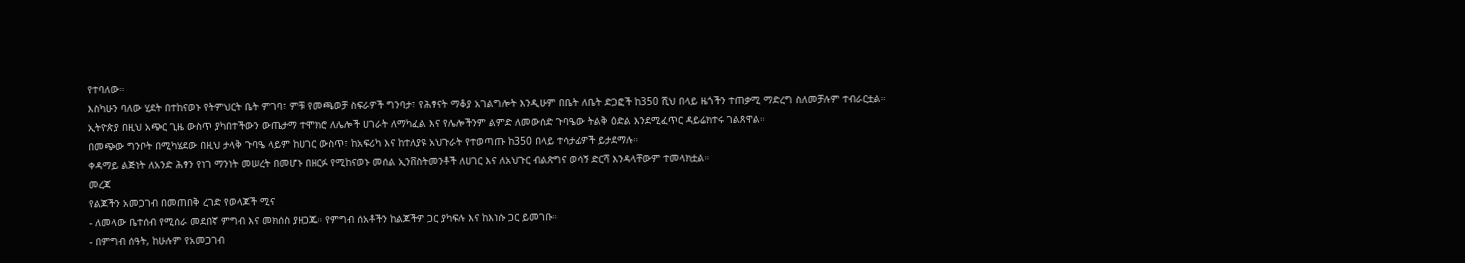የተባለው።
እስካሁን ባለው ሂደት በተከናወኑ የትምህርት ቤት ምገባ፣ ምቹ የመጫወቻ ስፍራዎች ግንባታ፣ የሕፃናት ማቆያ አገልግሎት እንዲሁም በቤት ለቤት ድጋፎች ከ350 ሺህ በላይ ዜጎችን ተጠቃሚ ማድረግ ስለመቻሉም ተብራርቷል። ኢትዮጵያ በዚህ አጭር ጊዜ ውስጥ ያካበተችውን ውጤታማ ተሞክሮ ለሌሎች ሀገራት ለማካፈል እና የሌሎችንም ልምድ ለመውሰድ ጉባዔው ትልቅ ዕድል እንደሚፈጥር ዳይሬክተሩ ገልጸዋል።
በመጭው ግንቦት በሚካሄደው በዚህ ታላቅ ጉባዔ ላይም ከሀገር ውስጥ፣ ከአፍሪካ እና ከተለያዩ አህጉራት የተወጣጡ ከ350 በላይ ተሳታፊዎች ይታደማሉ።
ቀዳማይ ልጅነት ለአንድ ሕፃን የነገ ማንነት መሠረት በመሆኑ በዘርፉ የሚከናወኑ መሰል ኢንቨስትመንቶች ለሀገር እና ለአህጉር ብልጽግና ወሳኝ ድርሻ እንዳላቸውም ተመላክቷል።
መረጃ
የልጆችን አመጋገብ በመጠበቅ ረገድ የወላጆች ሚና
- ለመላው ቤተሰብ የሚሰራ መደበኛ ምግብ እና መክሰስ ያዘጋጁ። የምግብ ሰአቶችን ከልጆችዎ ጋር ያካፍሉ እና ከእነሱ ጋር ይመገቡ።
- በምግብ ሰዓት, ከሁሉም የአመጋገብ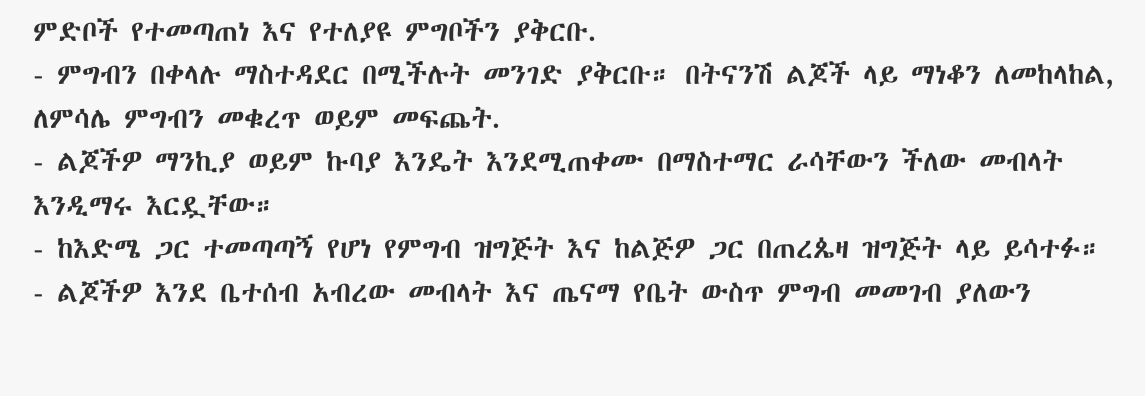ምድቦች የተመጣጠነ እና የተለያዩ ምግቦችን ያቅርቡ.
- ምግብን በቀላሉ ማስተዳደር በሚችሉት መንገድ ያቅርቡ። በትናንሽ ልጆች ላይ ማነቆን ለመከላከል, ለምሳሌ ምግብን መቁረጥ ወይም መፍጨት.
- ልጆችዎ ማንኪያ ወይም ኩባያ እንዴት እንደሚጠቀሙ በማስተማር ራሳቸውን ችለው መብላት እንዲማሩ እርዷቸው።
- ከእድሜ ጋር ተመጣጣኝ የሆነ የምግብ ዝግጅት እና ከልጅዎ ጋር በጠረጴዛ ዝግጅት ላይ ይሳተፉ።
- ልጆችዎ እንደ ቤተሰብ አብረው መብላት እና ጤናማ የቤት ውስጥ ምግብ መመገብ ያለውን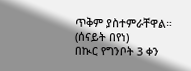ጥቅም ያስተምራቸዋል።
(ሰናይት በየነ)
በኲር የግንቦት 3 ቀን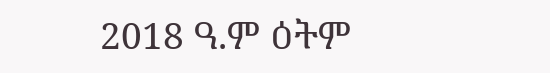2018 ዓ.ም ዕትም